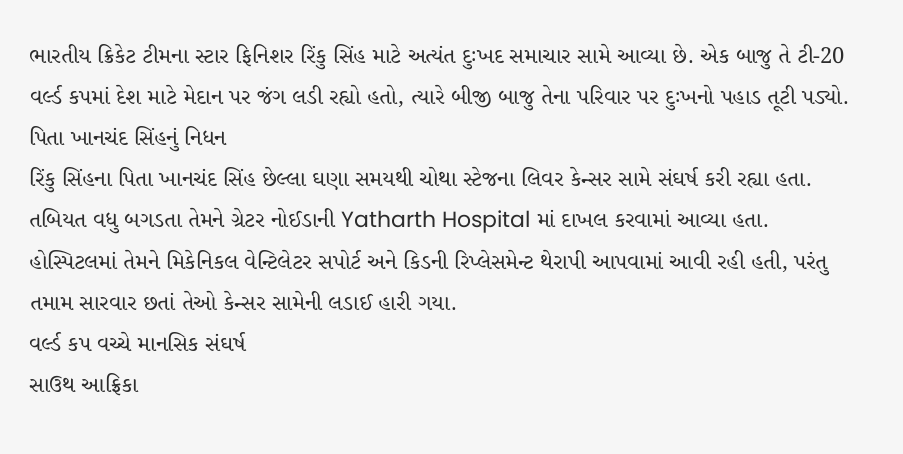ભારતીય ક્રિકેટ ટીમના સ્ટાર ફિનિશર રિંકુ સિંહ માટે અત્યંત દુઃખદ સમાચાર સામે આવ્યા છે. એક બાજુ તે ટી-20 વર્લ્ડ કપમાં દેશ માટે મેદાન પર જંગ લડી રહ્યો હતો, ત્યારે બીજી બાજુ તેના પરિવાર પર દુઃખનો પહાડ તૂટી પડ્યો.
પિતા ખાનચંદ સિંહનું નિધન
રિંકુ સિંહના પિતા ખાનચંદ સિંહ છેલ્લા ઘણા સમયથી ચોથા સ્ટેજના લિવર કેન્સર સામે સંઘર્ષ કરી રહ્યા હતા. તબિયત વધુ બગડતા તેમને ગ્રેટર નોઈડાની Yatharth Hospital માં દાખલ કરવામાં આવ્યા હતા.
હોસ્પિટલમાં તેમને મિકેનિકલ વેન્ટિલેટર સપોર્ટ અને કિડની રિપ્લેસમેન્ટ થેરાપી આપવામાં આવી રહી હતી, પરંતુ તમામ સારવાર છતાં તેઓ કેન્સર સામેની લડાઈ હારી ગયા.
વર્લ્ડ કપ વચ્ચે માનસિક સંઘર્ષ
સાઉથ આફ્રિકા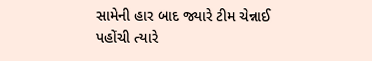સામેની હાર બાદ જ્યારે ટીમ ચેન્નાઈ પહોંચી ત્યારે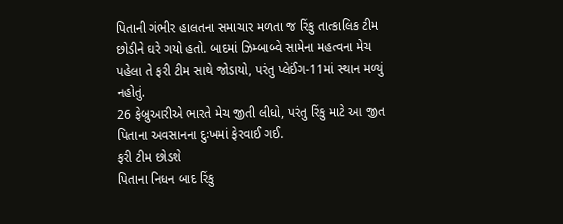પિતાની ગંભીર હાલતના સમાચાર મળતા જ રિંકુ તાત્કાલિક ટીમ છોડીને ઘરે ગયો હતો. બાદમાં ઝિમ્બાબ્વે સામેના મહત્વના મેચ પહેલા તે ફરી ટીમ સાથે જોડાયો, પરંતુ પ્લેઈંગ-11માં સ્થાન મળ્યું નહોતું.
26 ફેબ્રુઆરીએ ભારતે મેચ જીતી લીધો, પરંતુ રિંકુ માટે આ જીત પિતાના અવસાનના દુઃખમાં ફેરવાઈ ગઈ.
ફરી ટીમ છોડશે
પિતાના નિધન બાદ રિંકુ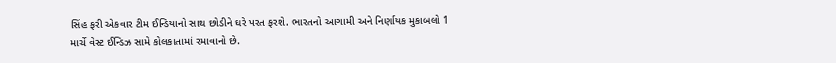સિંહ ફરી એકવાર ટીમ ઈન્ડિયાનો સાથ છોડીને ઘરે પરત ફરશે. ભારતનો આગામી અને નિર્ણાયક મુકાબલો 1 માર્ચે વેસ્ટ ઈન્ડિઝ સામે કોલકાતામાં રમાવાનો છે.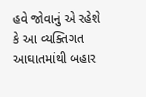હવે જોવાનું એ રહેશે કે આ વ્યક્તિગત આઘાતમાંથી બહાર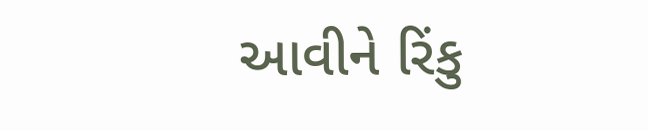આવીને રિંકુ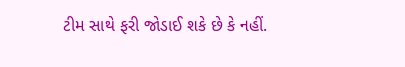ટીમ સાથે ફરી જોડાઈ શકે છે કે નહીં.